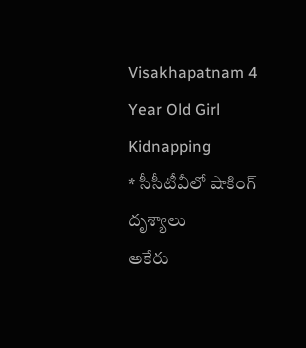Visakhapatnam 4 Year Old Girl Kidnapping
* సీసీటీవీలో షాకింగ్ దృశ్యాలు
అకేరు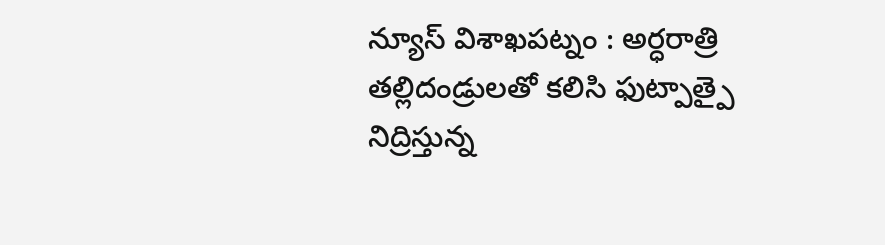న్యూస్ విశాఖపట్నం : అర్ధరాత్రి తల్లిదండ్రులతో కలిసి ఫుట్పాత్పై నిద్రిస్తున్న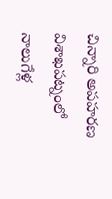చిన్నారి అపహరణ విశాఖపట్నంలో నాలుగేళ్ల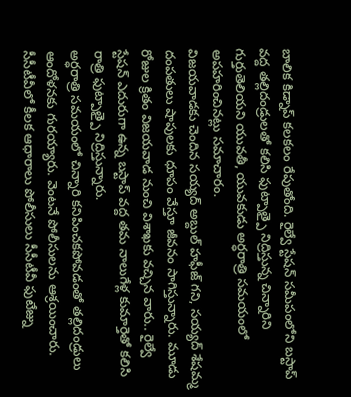బాలిక కిడ్నాప్ కలకలం రేపుతోంది. రైల్వే స్టేషన్ సమీపంలోని బస్టాప్ వద్ద తల్లిదండ్రులతో కలిసి ఫుట్పాత్పై నిద్రిస్తున్న చిన్నారిని గుర్తుతెలియని యువతీ, యువకుడు అర్ధరాత్రి సమయంలో అపహరించినట్లు సమాచారం.
విజయవాడకు చెందిన సయ్యద్ అబ్దుల్ హఫీజ్ గని, సయ్యద్ శేషమ్మ దంపతులు షాపులకు ధూపం వేస్తూ జీవనం సాగిస్తున్నారు. మూడు రోజుల క్రితం విజయవాడ నుంచి విశాఖకు వచ్చిన వారు.. రైల్వే స్టేషన్ ఎదురుగా ఉన్న బస్టాప్ వద్ద తమ నాలుగేళ్ల కుమార్తెతో కలిసి రాత్రి ఫుట్పాత్పై నిద్రిస్తున్నారు.
అర్ధరాత్రి సమయంలో చిన్నారి కనిపించకపోవడంతో తల్లిదండ్రులు ఆందోళనకు గురయ్యారు. వెంటనే పోలీసులను ఆశ్రయించారు.
సీసీటీవీలో కీలక ఆధారాలు పోలీసులు సీసీటీవీ ఫుటేజ్ను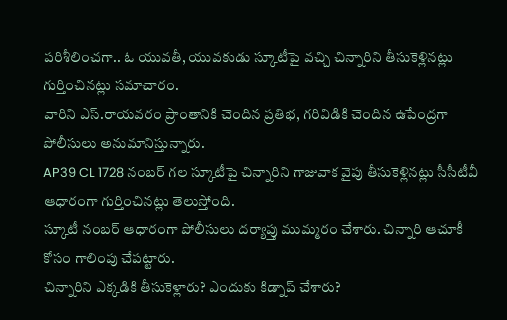పరిశీలించగా.. ఓ యువతీ, యువకుడు స్కూటీపై వచ్చి చిన్నారిని తీసుకెళ్లినట్లు గుర్తించినట్లు సమాచారం.
వారిని ఎస్.రాయవరం ప్రాంతానికి చెందిన ప్రతిభ, గరివిడికి చెందిన ఉపేంద్రగా పోలీసులు అనుమానిస్తున్నారు.
AP39 CL 1728 నంబర్ గల స్కూటీపై చిన్నారిని గాజువాక వైపు తీసుకెళ్లినట్లు సీసీటీవీ ఆధారంగా గుర్తించినట్లు తెలుస్తోంది.
స్కూటీ నంబర్ ఆధారంగా పోలీసులు దర్యాప్తు ముమ్మరం చేశారు. చిన్నారి ఆచూకీ కోసం గాలింపు చేపట్టారు.
చిన్నారిని ఎక్కడికి తీసుకెళ్లారు? ఎందుకు కిడ్నాప్ చేశారు?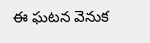ఈ ఘటన వెనుక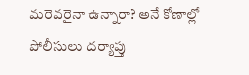మరెవరైనా ఉన్నారా? అనే కోణాల్లో పోలీసులు దర్యాప్తు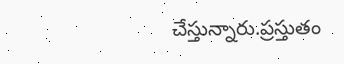చేస్తున్నారు.ప్రస్తుతం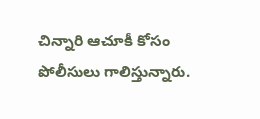చిన్నారి ఆచూకీ కోసం పోలీసులు గాలిస్తున్నారు.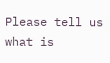Please tell us what is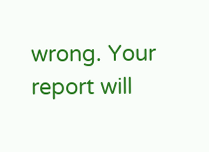wrong. Your report will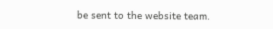be sent to the website team.